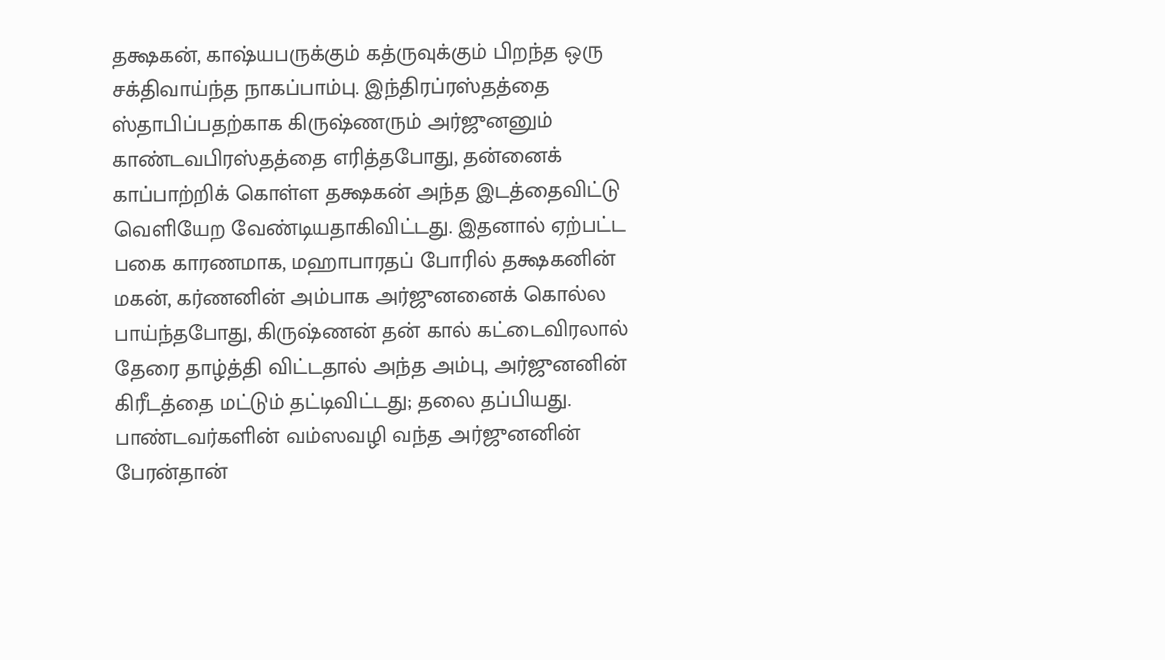தக்ஷகன், காஷ்யபருக்கும் கத்ருவுக்கும் பிறந்த ஒரு சக்திவாய்ந்த நாகப்பாம்பு. இந்திரப்ரஸ்தத்தை ஸ்தாபிப்பதற்காக கிருஷ்ணரும் அர்ஜுனனும் காண்டவபிரஸ்தத்தை எரித்தபோது, தன்னைக் காப்பாற்றிக் கொள்ள தக்ஷகன் அந்த இடத்தைவிட்டு வெளியேற வேண்டியதாகிவிட்டது. இதனால் ஏற்பட்ட பகை காரணமாக, மஹாபாரதப் போரில் தக்ஷகனின் மகன், கர்ணனின் அம்பாக அர்ஜுனனைக் கொல்ல பாய்ந்தபோது, கிருஷ்ணன் தன் கால் கட்டைவிரலால் தேரை தாழ்த்தி விட்டதால் அந்த அம்பு, அர்ஜுனனின் கிரீடத்தை மட்டும் தட்டிவிட்டது; தலை தப்பியது.
பாண்டவர்களின் வம்ஸவழி வந்த அர்ஜுனனின் பேரன்தான்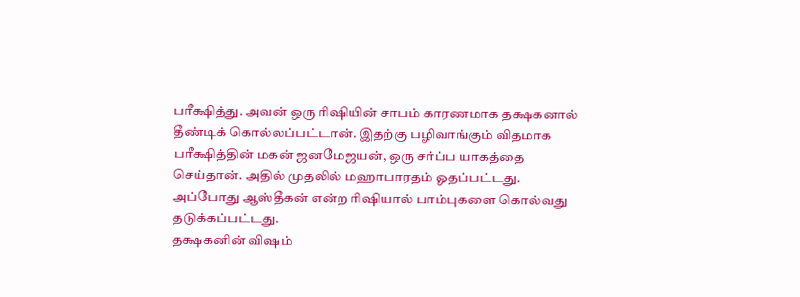பரீக்ஷித்து. அவன் ஒரு ரிஷியின் சாபம் காரணமாக தக்ஷகனால் தீண்டிக் கொல்லப்பட்டான். இதற்கு பழிவாங்கும் விதமாக பரீக்ஷித்தின் மகன் ஜனமேஜயன், ஒரு சர்ப்ப யாகத்தை செய்தான். அதில் முதலில் மஹாபாரதம் ஓதப்பட்டது. அப்போது ஆஸ்தீகன் என்ற ரிஷியால் பாம்புகளை கொல்வது தடுக்கப்பட்டது.
தக்ஷகனின் விஷம்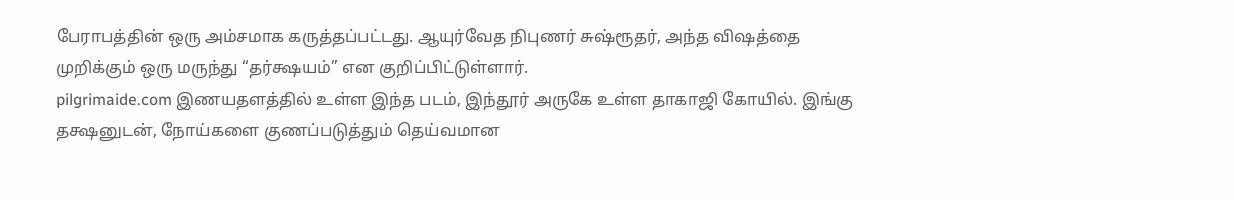பேராபத்தின் ஒரு அம்சமாக கருத்தப்பட்டது. ஆயுர்வேத நிபுணர் சுஷ்ரூதர், அந்த விஷத்தை முறிக்கும் ஒரு மருந்து “தர்க்ஷயம்” என குறிப்பிட்டுள்ளார்.
pilgrimaide.com இணயதளத்தில் உள்ள இந்த படம், இந்தூர் அருகே உள்ள தாகாஜி கோயில். இங்கு தக்ஷனுடன், நோய்களை குணப்படுத்தும் தெய்வமான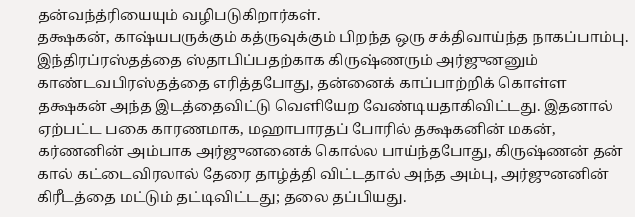தன்வந்த்ரியையும் வழிபடுகிறார்கள்.
தக்ஷகன், காஷ்யபருக்கும் கத்ருவுக்கும் பிறந்த ஒரு சக்திவாய்ந்த நாகப்பாம்பு. இந்திரப்ரஸ்தத்தை ஸ்தாபிப்பதற்காக கிருஷ்ணரும் அர்ஜுனனும் காண்டவபிரஸ்தத்தை எரித்தபோது, தன்னைக் காப்பாற்றிக் கொள்ள தக்ஷகன் அந்த இடத்தைவிட்டு வெளியேற வேண்டியதாகிவிட்டது. இதனால் ஏற்பட்ட பகை காரணமாக, மஹாபாரதப் போரில் தக்ஷகனின் மகன், கர்ணனின் அம்பாக அர்ஜுனனைக் கொல்ல பாய்ந்தபோது, கிருஷ்ணன் தன் கால் கட்டைவிரலால் தேரை தாழ்த்தி விட்டதால் அந்த அம்பு, அர்ஜுனனின் கிரீடத்தை மட்டும் தட்டிவிட்டது; தலை தப்பியது.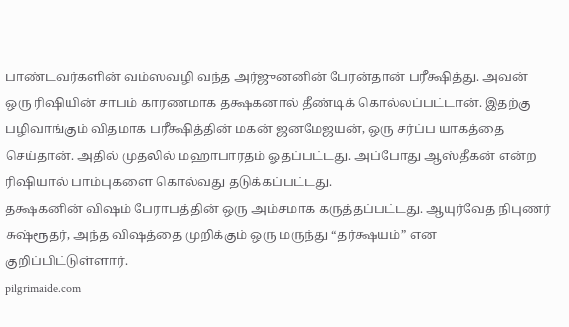பாண்டவர்களின் வம்ஸவழி வந்த அர்ஜுனனின் பேரன்தான் பரீக்ஷித்து. அவன் ஒரு ரிஷியின் சாபம் காரணமாக தக்ஷகனால் தீண்டிக் கொல்லப்பட்டான். இதற்கு பழிவாங்கும் விதமாக பரீக்ஷித்தின் மகன் ஜனமேஜயன், ஒரு சர்ப்ப யாகத்தை செய்தான். அதில் முதலில் மஹாபாரதம் ஓதப்பட்டது. அப்போது ஆஸ்தீகன் என்ற ரிஷியால் பாம்புகளை கொல்வது தடுக்கப்பட்டது.
தக்ஷகனின் விஷம் பேராபத்தின் ஒரு அம்சமாக கருத்தப்பட்டது. ஆயுர்வேத நிபுணர் சுஷ்ரூதர், அந்த விஷத்தை முறிக்கும் ஒரு மருந்து “தர்க்ஷயம்” என குறிப்பிட்டுள்ளார்.
pilgrimaide.com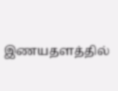இணயதளத்தில்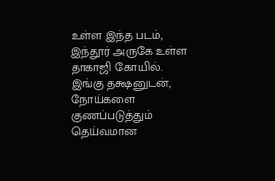உள்ள இந்த படம், இந்தூர் அருகே உள்ள தாகாஜி கோயில். இங்கு தக்ஷனுடன், நோய்களை குணப்படுத்தும் தெய்வமான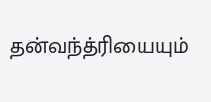தன்வந்த்ரியையும்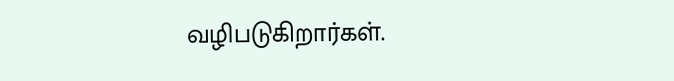வழிபடுகிறார்கள்.